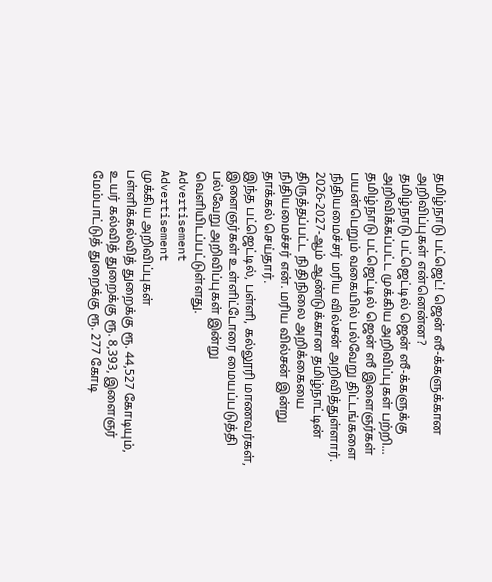தமிழ்நாடு பட்ஜெட்! ஜென் ஸீ-க்களுக்கான அறிவிப்புகள் என்னென்ன?
தமிழ்நாடு பட்ஜெட்டில் ஜென் ஸீ-க்களுக்கு அறிவிக்கப்பட்ட முக்கிய அறிவிப்புகள் பற்றி...
தமிழ்நாடு பட்ஜெட்டில் ஜென் ஸீ இளைஞர்கள் பயன்பெறும் வகையில் பல்வேறு திட்டங்களை நிதியமைச்சர் மரிய வில்சன் அறிவித்துள்ளார்.
2026-2027-ஆம் ஆண்டுக்கான தமிழ்நாட்டின் திருத்தப்பட்ட நிதிநிலை அறிக்கையை நிதியமைச்சர் என். மரிய வில்சன் இன்று தாக்கல் செய்தார்.
இந்த பட்ஜெட்டில், பள்ளி, கல்லூரி மாணவர்கள், இளைஞர்கள் உள்ளிட்டோரை மையப்படுத்தி பல்வேறு அறிவிப்புகள் இன்று வெளியிடப்பட்டுள்ளது.
Advertisement
Advertisement
முக்கிய அறிவிப்புகள்
பள்ளிக்கல்வித் துறைக்கு ரூ. 44,527 கோடியும், உயர் கல்வித் துறைக்கு ரூ. 8,393, இளைஞர் மேம்பாட்டுத் துறைக்கு ரூ. 277 கோடி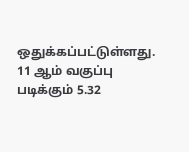ஒதுக்கப்பட்டுள்ளது.
11 ஆம் வகுப்பு படிக்கும் 5.32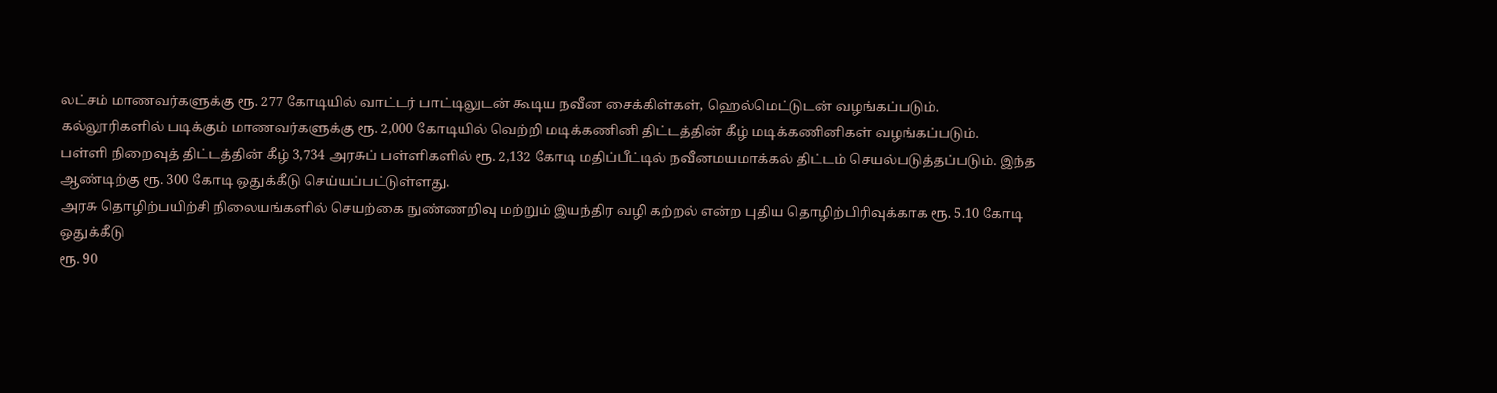லட்சம் மாணவர்களுக்கு ரூ. 277 கோடியில் வாட்டர் பாட்டிலுடன் கூடிய நவீன சைக்கிள்கள், ஹெல்மெட்டுடன் வழங்கப்படும்.
கல்லூரிகளில் படிக்கும் மாணவர்களுக்கு ரூ. 2,000 கோடியில் வெற்றி மடிக்கணினி திட்டத்தின் கீழ் மடிக்கணினிகள் வழங்கப்படும்.
பள்ளி நிறைவுத் திட்டத்தின் கீழ் 3,734 அரசுப் பள்ளிகளில் ரூ. 2,132 கோடி மதிப்பீட்டில் நவீனமயமாக்கல் திட்டம் செயல்படுத்தப்படும். இந்த ஆண்டிற்கு ரூ. 300 கோடி ஒதுக்கீடு செய்யப்பட்டுள்ளது.
அரசு தொழிற்பயிற்சி நிலையங்களில் செயற்கை நுண்ணறிவு மற்றும் இயந்திர வழி கற்றல் என்ற புதிய தொழிற்பிரிவுக்காக ரூ. 5.10 கோடி ஒதுக்கீடு
ரூ. 90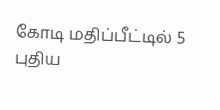கோடி மதிப்பீட்டில் 5 புதிய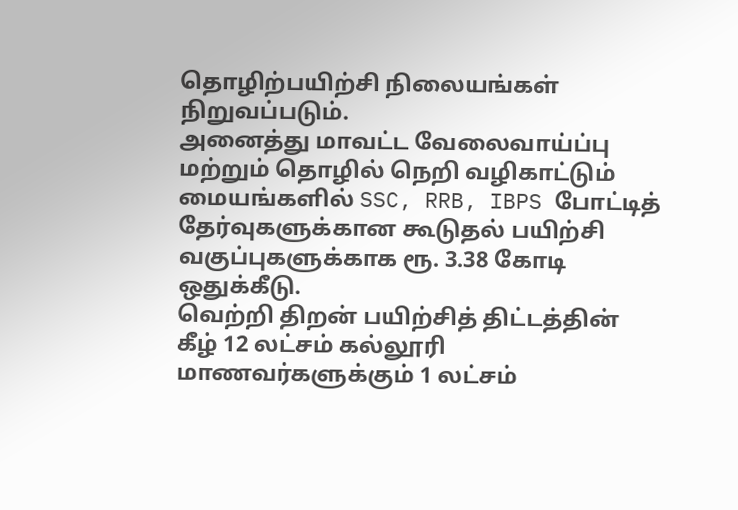தொழிற்பயிற்சி நிலையங்கள் நிறுவப்படும்.
அனைத்து மாவட்ட வேலைவாய்ப்பு மற்றும் தொழில் நெறி வழிகாட்டும் மையங்களில் SSC, RRB, IBPS போட்டித் தேர்வுகளுக்கான கூடுதல் பயிற்சி வகுப்புகளுக்காக ரூ. 3.38 கோடி ஒதுக்கீடு.
வெற்றி திறன் பயிற்சித் திட்டத்தின் கீழ் 12 லட்சம் கல்லூரி மாணவர்களுக்கும் 1 லட்சம்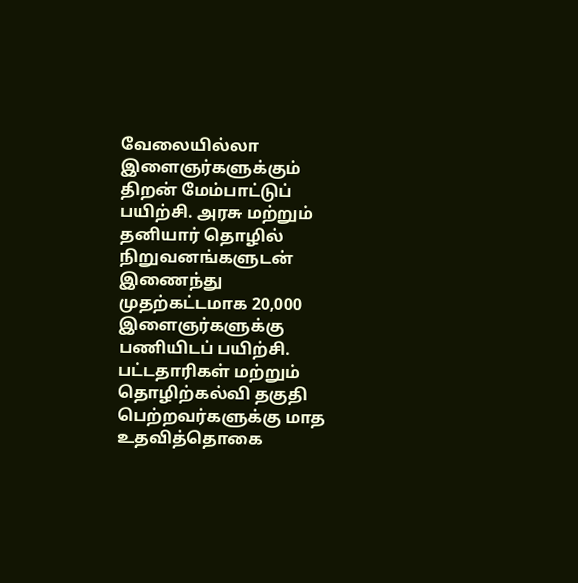வேலையில்லா இளைஞர்களுக்கும் திறன் மேம்பாட்டுப் பயிற்சி. அரசு மற்றும் தனியார் தொழில் நிறுவனங்களுடன் இணைந்து முதற்கட்டமாக 20,000 இளைஞர்களுக்கு பணியிடப் பயிற்சி. பட்டதாரிகள் மற்றும் தொழிற்கல்வி தகுதி பெற்றவர்களுக்கு மாத உதவித்தொகை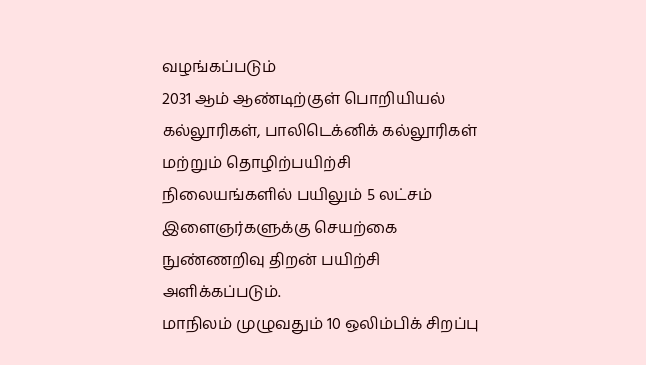வழங்கப்படும்
2031 ஆம் ஆண்டிற்குள் பொறியியல் கல்லூரிகள், பாலிடெக்னிக் கல்லூரிகள் மற்றும் தொழிற்பயிற்சி நிலையங்களில் பயிலும் 5 லட்சம் இளைஞர்களுக்கு செயற்கை நுண்ணறிவு திறன் பயிற்சி அளிக்கப்படும்.
மாநிலம் முழுவதும் 10 ஒலிம்பிக் சிறப்பு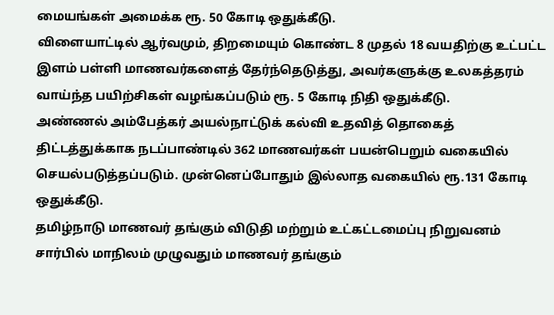மையங்கள் அமைக்க ரூ. 50 கோடி ஒதுக்கீடு.
விளையாட்டில் ஆர்வமும், திறமையும் கொண்ட 8 முதல் 18 வயதிற்கு உட்பட்ட இளம் பள்ளி மாணவர்களைத் தேர்ந்தெடுத்து, அவர்களுக்கு உலகத்தரம் வாய்ந்த பயிற்சிகள் வழங்கப்படும் ரூ. 5 கோடி நிதி ஒதுக்கீடு.
அண்ணல் அம்பேத்கர் அயல்நாட்டுக் கல்வி உதவித் தொகைத் திட்டத்துக்காக நடப்பாண்டில் 362 மாணவர்கள் பயன்பெறும் வகையில் செயல்படுத்தப்படும். முன்னெப்போதும் இல்லாத வகையில் ரூ.131 கோடி ஒதுக்கீடு.
தமிழ்நாடு மாணவர் தங்கும் விடுதி மற்றும் உட்கட்டமைப்பு நிறுவனம் சார்பில் மாநிலம் முழுவதும் மாணவர் தங்கும்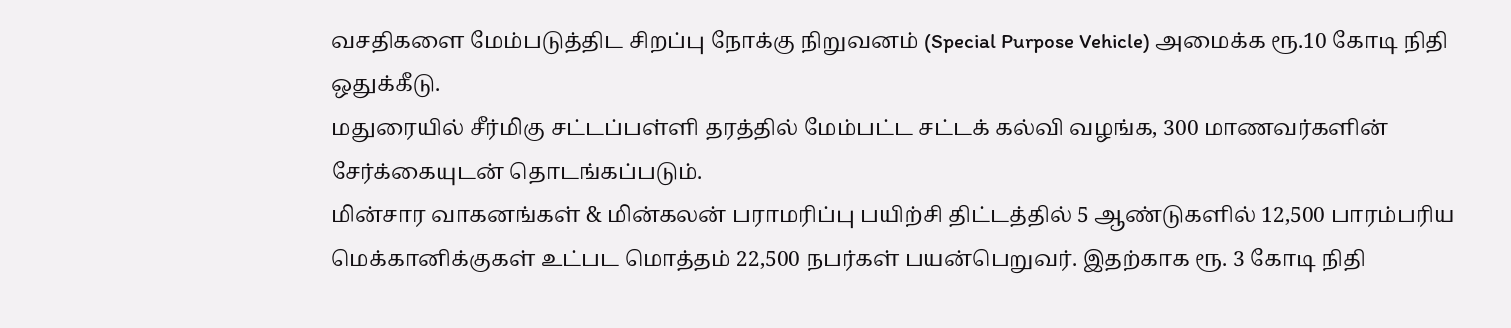வசதிகளை மேம்படுத்திட சிறப்பு நோக்கு நிறுவனம் (Special Purpose Vehicle) அமைக்க ரூ.10 கோடி நிதி ஒதுக்கீடு.
மதுரையில் சீர்மிகு சட்டப்பள்ளி தரத்தில் மேம்பட்ட சட்டக் கல்வி வழங்க, 300 மாணவர்களின் சேர்க்கையுடன் தொடங்கப்படும்.
மின்சார வாகனங்கள் & மின்கலன் பராமரிப்பு பயிற்சி திட்டத்தில் 5 ஆண்டுகளில் 12,500 பாரம்பரிய மெக்கானிக்குகள் உட்பட மொத்தம் 22,500 நபர்கள் பயன்பெறுவர். இதற்காக ரூ. 3 கோடி நிதி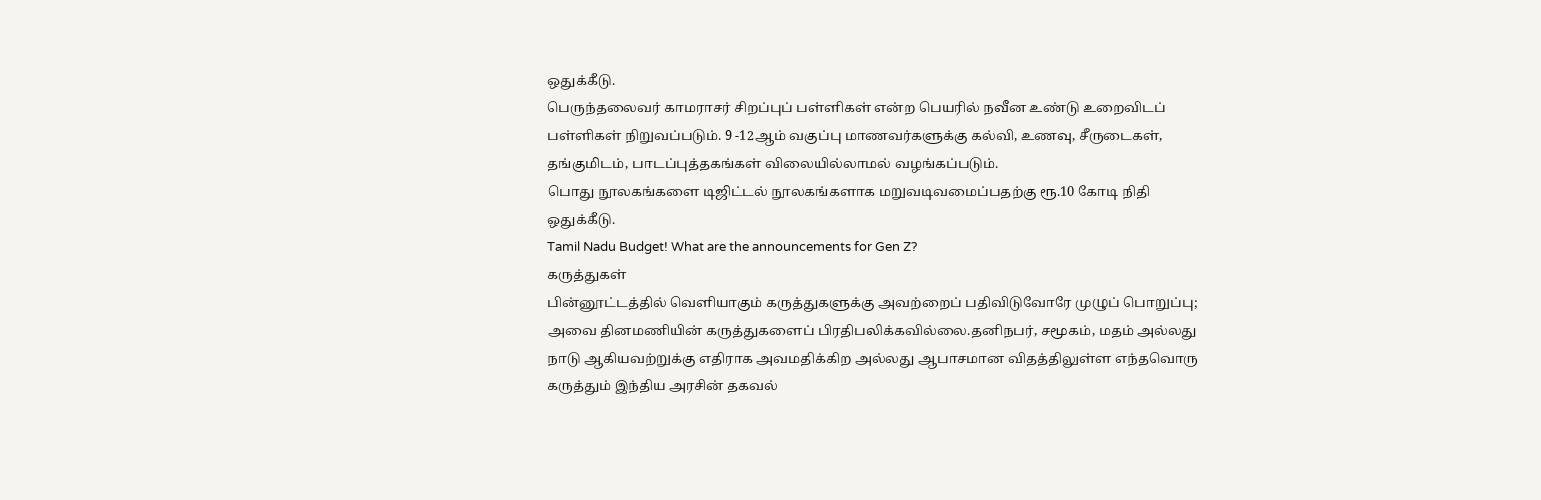ஒதுக்கீடு.
பெருந்தலைவர் காமராசர் சிறப்புப் பள்ளிகள் என்ற பெயரில் நவீன உண்டு உறைவிடப் பள்ளிகள் நிறுவப்படும். 9 -12ஆம் வகுப்பு மாணவர்களுக்கு கல்வி, உணவு, சீருடைகள், தங்குமிடம், பாடப்புத்தகங்கள் விலையில்லாமல் வழங்கப்படும்.
பொது நூலகங்களை டிஜிட்டல் நூலகங்களாக மறுவடிவமைப்பதற்கு ரூ.10 கோடி நிதி ஒதுக்கீடு.
Tamil Nadu Budget! What are the announcements for Gen Z?
கருத்துகள்
பின்னூட்டத்தில் வெளியாகும் கருத்துகளுக்கு அவற்றைப் பதிவிடுவோரே முழுப் பொறுப்பு; அவை தினமணியின் கருத்துகளைப் பிரதிபலிக்கவில்லை.தனிநபர், சமூகம், மதம் அல்லது நாடு ஆகியவற்றுக்கு எதிராக அவமதிக்கிற அல்லது ஆபாசமான விதத்திலுள்ள எந்தவொரு கருத்தும் இந்திய அரசின் தகவல்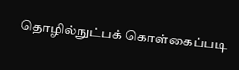தொழில்நுட்பக் கொள்கைப்படி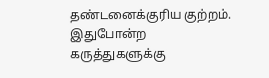தண்டனைக்குரிய குற்றம். இதுபோன்ற கருத்துகளுக்கு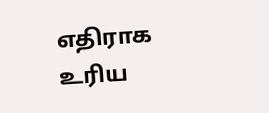எதிராக உரிய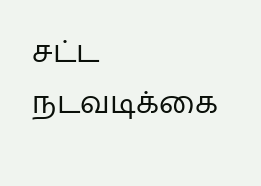சட்ட நடவடிக்கை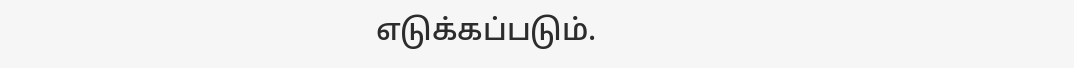எடுக்கப்படும்.